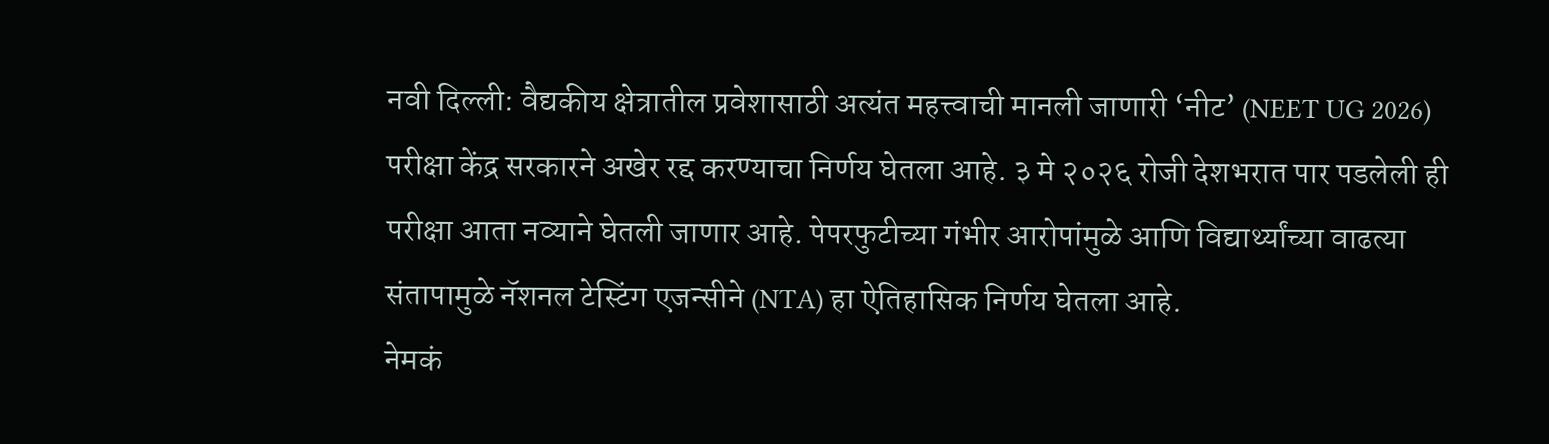नवी दिल्ली: वैद्यकीय क्षेत्रातील प्रवेशासाठी अत्यंत महत्त्वाची मानली जाणारी ‘नीट’ (NEET UG 2026) परीक्षा केंद्र सरकारने अखेर रद्द करण्याचा निर्णय घेतला आहे. ३ मे २०२६ रोजी देशभरात पार पडलेली ही परीक्षा आता नव्याने घेतली जाणार आहे. पेपरफुटीच्या गंभीर आरोपांमुळे आणि विद्यार्थ्यांच्या वाढत्या संतापामुळे नॅशनल टेस्टिंग एजन्सीने (NTA) हा ऐतिहासिक निर्णय घेतला आहे.
नेमकं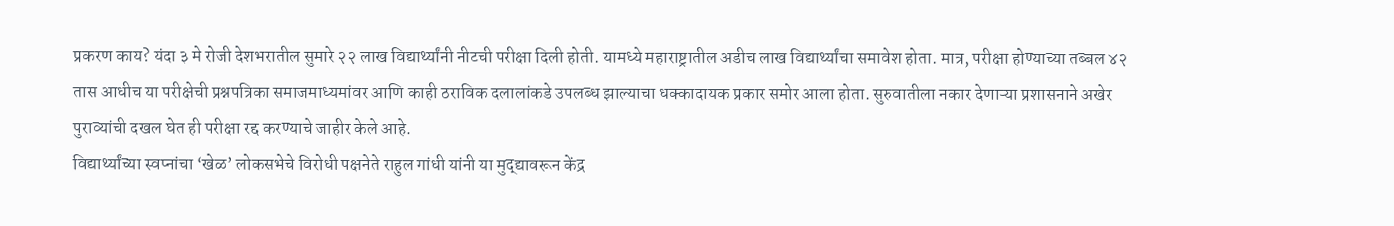प्रकरण काय? यंदा ३ मे रोजी देशभरातील सुमारे २२ लाख विद्यार्थ्यांनी नीटची परीक्षा दिली होती. यामध्ये महाराष्ट्रातील अडीच लाख विद्यार्थ्यांचा समावेश होता. मात्र, परीक्षा होण्याच्या तब्बल ४२ तास आधीच या परीक्षेची प्रश्नपत्रिका समाजमाध्यमांवर आणि काही ठराविक दलालांकडे उपलब्ध झाल्याचा धक्कादायक प्रकार समोर आला होता. सुरुवातीला नकार देणाऱ्या प्रशासनाने अखेर पुराव्यांची दखल घेत ही परीक्षा रद्द करण्याचे जाहीर केले आहे.
विद्यार्थ्यांच्या स्वप्नांचा ‘खेळ’ लोकसभेचे विरोधी पक्षनेते राहुल गांधी यांनी या मुद्द्यावरून केंद्र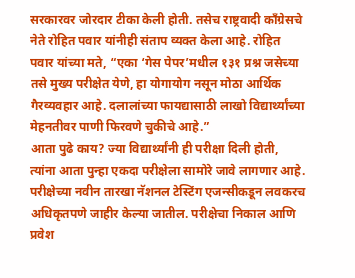सरकारवर जोरदार टीका केली होती. तसेच राष्ट्रवादी काँग्रेसचे नेते रोहित पवार यांनीही संताप व्यक्त केला आहे. रोहित पवार यांच्या मते, “एका ‘गेस पेपर’मधील १३१ प्रश्न जसेच्या तसे मुख्य परीक्षेत येणे, हा योगायोग नसून मोठा आर्थिक गैरव्यवहार आहे. दलालांच्या फायद्यासाठी लाखो विद्यार्थ्यांच्या मेहनतीवर पाणी फिरवणे चुकीचे आहे.”
आता पुढे काय? ज्या विद्यार्थ्यांनी ही परीक्षा दिली होती, त्यांना आता पुन्हा एकदा परीक्षेला सामोरे जावे लागणार आहे. परीक्षेच्या नवीन तारखा नॅशनल टेस्टिंग एजन्सीकडून लवकरच अधिकृतपणे जाहीर केल्या जातील. परीक्षेचा निकाल आणि प्रवेश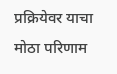प्रक्रियेवर याचा मोठा परिणाम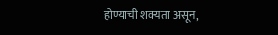होण्याची शक्यता असून,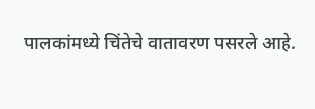पालकांमध्ये चिंतेचे वातावरण पसरले आहे.